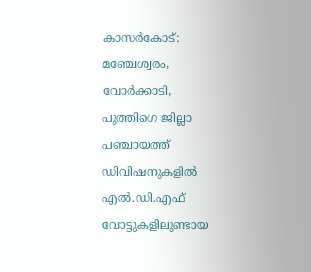കാസർകോട്: മഞ്ചേശ്വരം, വോർക്കാടി, പുത്തിഗെ ജില്ലാ പഞ്ചായത്ത് ഡിവിഷനുകളിൽ എൽ.ഡി.എഫ് വോട്ടുകളിലുണ്ടായ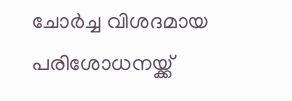ചോർച്ച വിശദമായ പരിശോധനയ്ക്ക്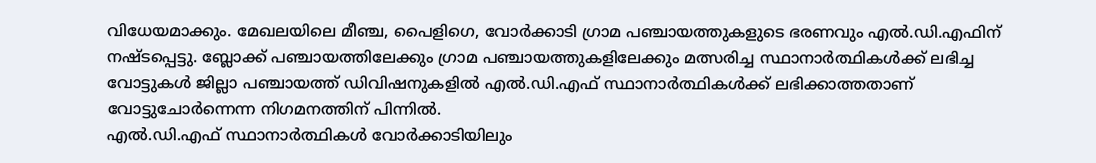വിധേയമാക്കും. മേഖലയിലെ മീഞ്ച, പൈളിഗെ, വോർക്കാടി ഗ്രാമ പഞ്ചായത്തുകളുടെ ഭരണവും എൽ.ഡി.എഫിന് നഷ്ടപ്പെട്ടു. ബ്ലോക്ക് പഞ്ചായത്തിലേക്കും ഗ്രാമ പഞ്ചായത്തുകളിലേക്കും മത്സരിച്ച സ്ഥാനാർത്ഥികൾക്ക് ലഭിച്ച വോട്ടുകൾ ജില്ലാ പഞ്ചായത്ത് ഡിവിഷനുകളിൽ എൽ.ഡി.എഫ് സ്ഥാനാർത്ഥികൾക്ക് ലഭിക്കാത്തതാണ് വോട്ടുചോർന്നെന്ന നിഗമനത്തിന് പിന്നിൽ.
എൽ.ഡി.എഫ് സ്ഥാനാർത്ഥികൾ വോർക്കാടിയിലും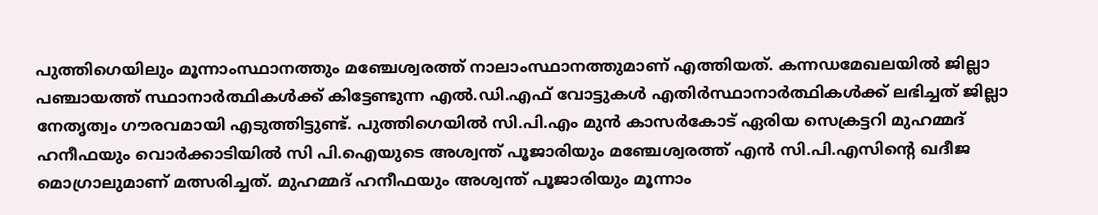പുത്തിഗെയിലും മൂന്നാംസ്ഥാനത്തും മഞ്ചേശ്വരത്ത് നാലാംസ്ഥാനത്തുമാണ് എത്തിയത്. കന്നഡമേഖലയിൽ ജില്ലാ പഞ്ചായത്ത് സ്ഥാനാർത്ഥികൾക്ക് കിട്ടേണ്ടുന്ന എൽ.ഡി.എഫ് വോട്ടുകൾ എതിർസ്ഥാനാർത്ഥികൾക്ക് ലഭിച്ചത് ജില്ലാ നേതൃത്വം ഗൗരവമായി എടുത്തിട്ടുണ്ട്. പുത്തിഗെയിൽ സി.പി.എം മുൻ കാസർകോട് ഏരിയ സെക്രട്ടറി മുഹമ്മദ് ഹനീഫയും വൊർക്കാടിയിൽ സി പി.ഐയുടെ അശ്വന്ത് പൂജാരിയും മഞ്ചേശ്വരത്ത് എൻ സി.പി.എസിന്റെ ഖദീജ മൊഗ്രാലുമാണ് മത്സരിച്ചത്. മുഹമ്മദ് ഹനീഫയും അശ്വന്ത് പൂജാരിയും മൂന്നാം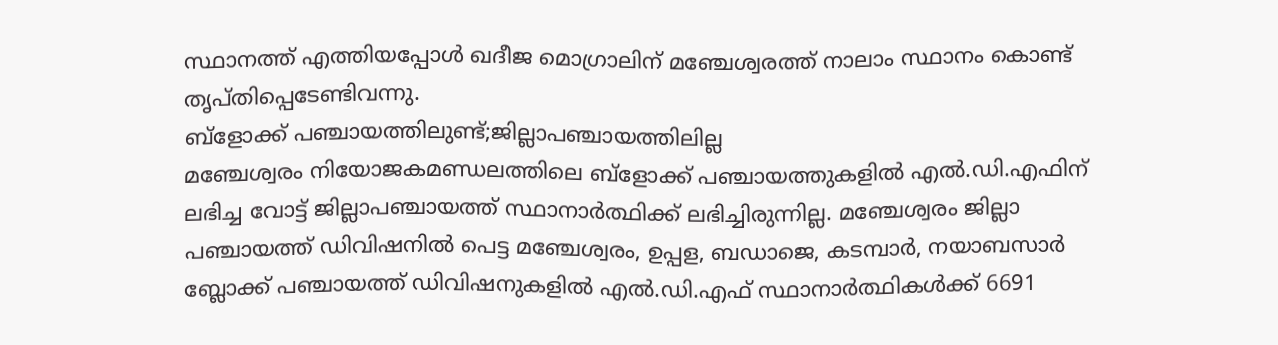സ്ഥാനത്ത് എത്തിയപ്പോൾ ഖദീജ മൊഗ്രാലിന് മഞ്ചേശ്വരത്ത് നാലാം സ്ഥാനം കൊണ്ട് തൃപ്തിപ്പെടേണ്ടിവന്നു.
ബ്ളോക്ക് പഞ്ചായത്തിലുണ്ട്;ജില്ലാപഞ്ചായത്തിലില്ല
മഞ്ചേശ്വരം നിയോജകമണ്ഡലത്തിലെ ബ്ളോക്ക് പഞ്ചായത്തുകളിൽ എൽ.ഡി.എഫിന് ലഭിച്ച വോട്ട് ജില്ലാപഞ്ചായത്ത് സ്ഥാനാർത്ഥിക്ക് ലഭിച്ചിരുന്നില്ല. മഞ്ചേശ്വരം ജില്ലാ പഞ്ചായത്ത് ഡിവിഷനിൽ പെട്ട മഞ്ചേശ്വരം, ഉപ്പള, ബഡാജെ, കടമ്പാർ, നയാബസാർ ബ്ലോക്ക് പഞ്ചായത്ത് ഡിവിഷനുകളിൽ എൽ.ഡി.എഫ് സ്ഥാനാർത്ഥികൾക്ക് 6691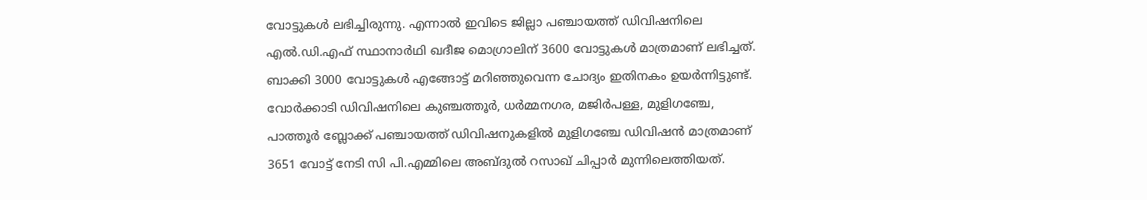വോട്ടുകൾ ലഭിച്ചിരുന്നു. എന്നാൽ ഇവിടെ ജില്ലാ പഞ്ചായത്ത് ഡിവിഷനിലെ എൽ.ഡി.എഫ് സ്ഥാനാർഥി ഖദീജ മൊഗ്രാലിന് 3600 വോട്ടുകൾ മാത്രമാണ് ലഭിച്ചത്. ബാക്കി 3000 വോട്ടുകൾ എങ്ങോട്ട് മറിഞ്ഞുവെന്ന ചോദ്യം ഇതിനകം ഉയർന്നിട്ടുണ്ട്.
വോർക്കാടി ഡിവിഷനിലെ കുഞ്ചത്തൂർ, ധർമ്മനഗര, മജിർപള്ള, മുളിഗഞ്ചേ, പാത്തൂർ ബ്ലോക്ക് പഞ്ചായത്ത് ഡിവിഷനുകളിൽ മുളിഗഞ്ചേ ഡിവിഷൻ മാത്രമാണ് 3651 വോട്ട് നേടി സി പി.എമ്മിലെ അബ്ദുൽ റസാഖ് ചിപ്പാർ മുന്നിലെത്തിയത്.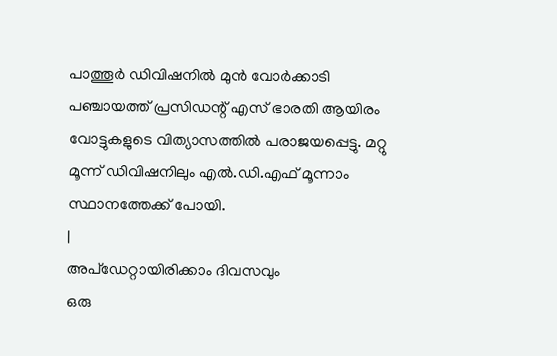പാത്തൂർ ഡിവിഷനിൽ മുൻ വോർക്കാടി പഞ്ചായത്ത് പ്രസിഡന്റ് എസ് ഭാരതി ആയിരം വോട്ടുകളുടെ വിത്യാസത്തിൽ പരാജയപ്പെട്ടു. മറ്റു മൂന്ന് ഡിവിഷനിലും എൽ.ഡി.എഫ് മൂന്നാം സ്ഥാനത്തേക്ക് പോയി.
|
അപ്ഡേറ്റായിരിക്കാം ദിവസവും
ഒരു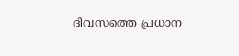ദിവസത്തെ പ്രധാന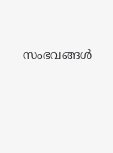സംഭവങ്ങൾ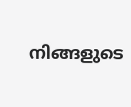നിങ്ങളുടെ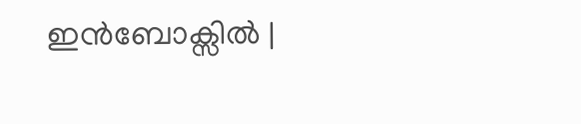ഇൻബോക്സിൽ |